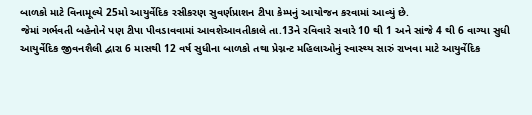બાળકો માટે વિનામૂલ્યે 25મો આયુર્વેદિક રસીકરણ સુવર્ણપ્રાશન ટીપા કેમ્પનું આયોજન કરવામાં આવ્યું છે.
જેમાં ગર્ભવતી બહેનોને પણ ટીપા પીવડાવવામાં આવશેઆવતીકાલે તા.13ને રવિવારે સવારે 10 થી 1 અને સાંજે 4 થી 6 વાગ્યા સુધી આયુર્વેદિક જીવનશૈલી દ્વારા 6 માસથી 12 વર્ષ સુધીના બાળકો તથા પ્રેગ્નન્ટ મહિલાઓનું સ્વાસ્થ્ય સારું રાખવા માટે આયુર્વેદિક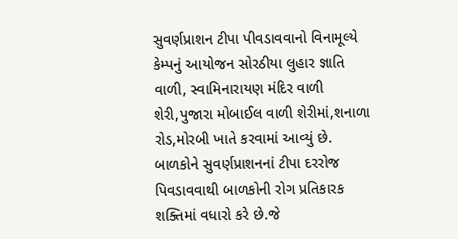સુવર્ણપ્રાશન ટીપા પીવડાવવાનો વિનામૂલ્યે કેમ્પનું આયોજન સોરઠીયા લુહાર જ્ઞાતિ વાળી, સ્વામિનારાયણ મંદિર વાળી શેરી,પુજારા મોબાઈલ વાળી શેરીમાં,શનાળા રોડ,મોરબી ખાતે કરવામાં આવ્યું છે.
બાળકોને સુવર્ણપ્રાશનનાં ટીપા દરરોજ પિવડાવવાથી બાળકોની રોગ પ્રતિકારક શક્તિમાં વધારો કરે છે.જે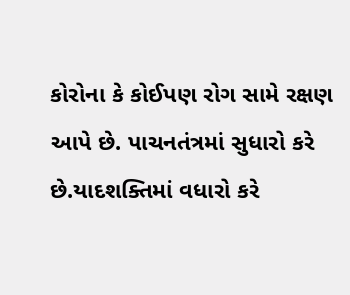કોરોના કે કોઈપણ રોગ સામે રક્ષણ આપે છે. પાચનતંત્રમાં સુધારો કરે છે.યાદશક્તિમાં વધારો કરે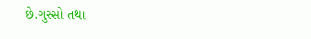છે.ગુસ્સો તથા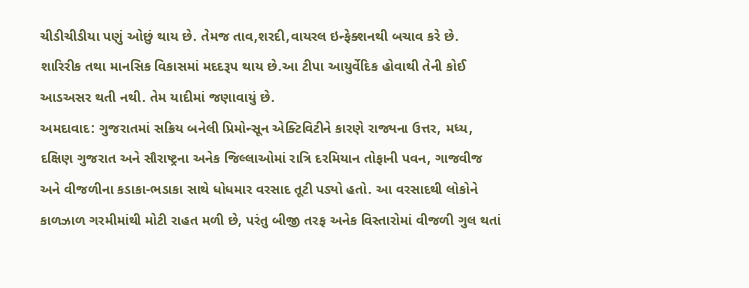ચીડીચીડીયા પણું ઓછું થાય છે. તેમજ તાવ,શરદી,વાયરલ ઇન્ફેક્શનથી બચાવ કરે છે. શારિરીક તથા માનસિક વિકાસમાં મદદરૂપ થાય છે.આ ટીપા આયુર્વેદિક હોવાથી તેની કોઈ આડઅસર થતી નથી. તેમ યાદીમાં જણાવાયું છે.
અમદાવાદ: ગુજરાતમાં સક્રિય બનેલી પ્રિમોન્સૂન એક્ટિવિટીને કારણે રાજ્યના ઉત્તર, મધ્ય, દક્ષિણ ગુજરાત અને સૌરાષ્ટ્રના અનેક જિલ્લાઓમાં રાત્રિ દરમિયાન તોફાની પવન, ગાજવીજ અને વીજળીના કડાકા-ભડાકા સાથે ધોધમાર વરસાદ તૂટી પડ્યો હતો. આ વરસાદથી લોકોને કાળઝાળ ગરમીમાંથી મોટી રાહત મળી છે, પરંતુ બીજી તરફ અનેક વિસ્તારોમાં વીજળી ગુલ થતાં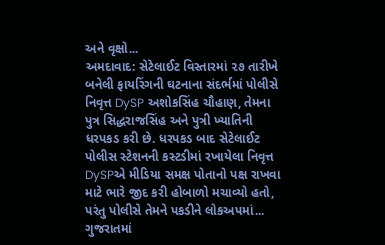અને વૃક્ષો...
અમદાવાદ: સેટેલાઈટ વિસ્તારમાં ૨૭ તારીખે બનેલી ફાયરિંગની ઘટનાના સંદર્ભમાં પોલીસે નિવૃત્ત DySP અશોકસિંહ ચૌહાણ, તેમના પુત્ર સિદ્ધરાજસિંહ અને પુત્રી ખ્યાતિની ધરપકડ કરી છે. ધરપકડ બાદ સેટેલાઈટ પોલીસ સ્ટેશનની કસ્ટડીમાં રખાયેલા નિવૃત્ત DySPએ મીડિયા સમક્ષ પોતાનો પક્ષ રાખવા માટે ભારે જીદ કરી હોબાળો મચાવ્યો હતો, પરંતુ પોલીસે તેમને પકડીને લોકઅપમાં...
ગુજરાતમાં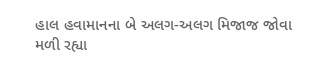હાલ હવામાનના બે અલગ-અલગ મિજાજ જોવા મળી રહ્યા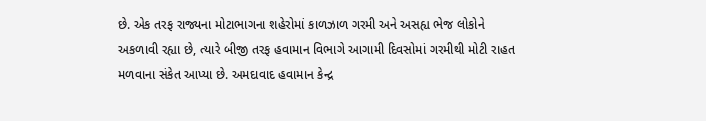છે. એક તરફ રાજ્યના મોટાભાગના શહેરોમાં કાળઝાળ ગરમી અને અસહ્ય ભેજ લોકોને અકળાવી રહ્યા છે, ત્યારે બીજી તરફ હવામાન વિભાગે આગામી દિવસોમાં ગરમીથી મોટી રાહત મળવાના સંકેત આપ્યા છે. અમદાવાદ હવામાન કેન્દ્ર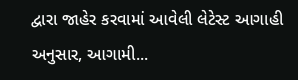દ્વારા જાહેર કરવામાં આવેલી લેટેસ્ટ આગાહી અનુસાર, આગામી...